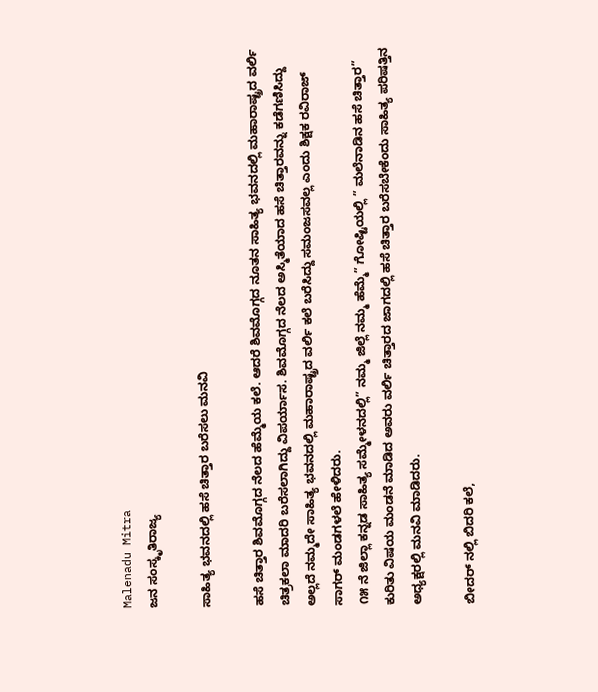Malenadu Mitra
ಜನ ಸಂಸ್ಕೃತಿರಾಜ್ಯ

ಸಾಹಿತ್ಯ ಭವನದಲ್ಲಿ ಹಸೆ ಚಿತ್ತಾರ ಬರೆಸಲು ಮನವಿ

ಹಸೆ ಚಿತ್ತಾರ ಶಿವಮೊಗ್ಗದ ನೆಲದ ಹೆಮ್ಮೆಯ ಕಲೆ. ಆದರೆ ಶಿವಮೊಗ್ಗದ ನೂತನ ಸಾಹಿತ್ಯ ಭವನದಲ್ಲಿ ಮಹಾರಾಷ್ಟ್ರದ ವರ್ಲಿ ಚಿತ್ರಕಲಾ ಮಾದರಿ ಬರೆಸಲಾಗಿದ್ದು ವಿಪರ್ಯಾಸ. ಶಿವಮೊಗ್ಗದ ನೆಲದ ಅಸ್ಮಿತೆಯಾದ ಹಸೆ ಚಿತ್ತಾರವನ್ನು ಕಡೆಗಣಿಸಿದ್ದು ಅಲ್ಲದೆ ನಮ್ಮದೇ ಸಾಹಿತ್ಯ ಭವನದಲ್ಲಿ ಮಹಾರಾಷ್ಟ್ರದ ವರ್ಲಿ ಕಲೆ ಬರೆಸಿದ್ದು ಸಮಂಜಸವಲ್ಲ ಎಂದು ಶಿಕ್ಷಕ ರವಿರಾಜ್ ಸಾಗರ್ ಮಂಡಗಳಲೆ ಹೇಳಿದರು.
೧೫ ನೆ ಜಿಲ್ಲಾ ಕನ್ನಡ ಸಾಹಿತ್ಯ ಸಮ್ಮೇಳನದಲ್ಲಿ” ನಮ್ಮ ಜಿಲ್ಲೆ ನಮ್ಮ ಹೆಮ್ಮೆ” ಗೋಷ್ಟಿಯಲ್ಲಿ ” ಮಲೆನಾಡಿನ ಹಸೆ ಚಿತ್ತಾರ” ಕುರಿತು ವಿಷಯ ಮಂಡನೆ ಮಾಡಿದ ಅವರು ವರ್ಲಿ ಚಿತ್ತಾರದ ಜಾಗದಲ್ಲಿ ಹಸೆ ಚಿತ್ತಾರ ಬರೆಸಬೇಕೆಂದು ಸಾಹಿತ್ಯ ಪರಿಷತ್ತಿನ ಅಧ್ಯಕ್ಷರಲ್ಲಿ ಮನವಿ ಮಾಡಿದರು.

ಬೀದರ್ ನಲ್ಲಿ ಬಿದರಿ ಕಲೆ,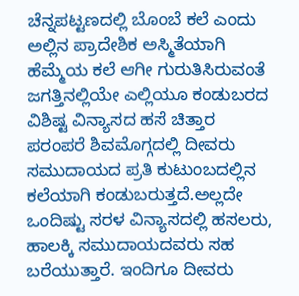ಚೆನ್ನಪಟ್ಟಣದಲ್ಲಿ ಬೊಂಬೆ ಕಲೆ ಎಂದು ಅಲ್ಲಿನ ಪ್ರಾದೇಶಿಕ ಅಸ್ಮಿತೆಯಾಗಿ ಹೆಮ್ಮೆಯ ಕಲೆ ಆಗೀ ಗುರುತಿಸಿರುವಂತೆ ಜಗತ್ತಿನಲ್ಲಿಯೇ ಎಲ್ಲಿಯೂ ಕಂಡುಬರದ ವಿಶಿಷ್ಟ ವಿನ್ಯಾಸದ ಹಸೆ ಚಿತ್ತಾರ ಪರಂಪರೆ ಶಿವಮೊಗ್ಗದಲ್ಲಿ ದೀವರು ಸಮುದಾಯದ ಪ್ರತಿ ಕುಟುಂಬದಲ್ಲಿನ ಕಲೆಯಾಗಿ ಕಂಡುಬರುತ್ತದೆ.ಅಲ್ಲದೇ ಒಂದಿಷ್ಟು ಸರಳ ವಿನ್ಯಾಸದಲ್ಲಿ ಹಸಲರು, ಹಾಲಕ್ಕಿ ಸಮುದಾಯದವರು ಸಹ ಬರೆಯುತ್ತಾರೆ. ಇಂದಿಗೂ ದೀವರು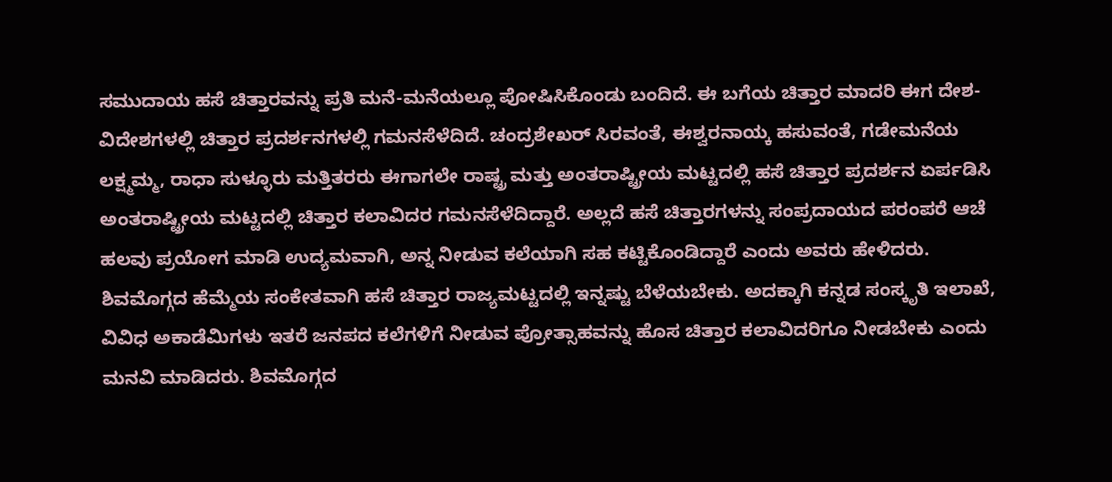ಸಮುದಾಯ ಹಸೆ ಚಿತ್ತಾರವನ್ನು ಪ್ರತಿ ಮನೆ-ಮನೆಯಲ್ಲೂ ಪೋಷಿಸಿಕೊಂಡು ಬಂದಿದೆ. ಈ ಬಗೆಯ ಚಿತ್ತಾರ ಮಾದರಿ ಈಗ ದೇಶ-ವಿದೇಶಗಳಲ್ಲಿ ಚಿತ್ತಾರ ಪ್ರದರ್ಶನಗಳಲ್ಲಿ ಗಮನಸೆಳೆದಿದೆ. ಚಂದ್ರಶೇಖರ್ ಸಿರವಂತೆ, ಈಶ್ವರನಾಯ್ಕ ಹಸುವಂತೆ, ಗಡೇಮನೆಯ ಲಕ್ಷ್ಮಮ್ಮ, ರಾಧಾ ಸುಳ್ಳೂರು ಮತ್ತಿತರರು ಈಗಾಗಲೇ ರಾಷ್ಟ್ರ ಮತ್ತು ಅಂತರಾಷ್ಟ್ರೀಯ ಮಟ್ಟದಲ್ಲಿ ಹಸೆ ಚಿತ್ತಾರ ಪ್ರದರ್ಶನ ಏರ್ಪಡಿಸಿ ಅಂತರಾಷ್ಟ್ರೀಯ ಮಟ್ಟದಲ್ಲಿ ಚಿತ್ತಾರ ಕಲಾವಿದರ ಗಮನಸೆಳೆದಿದ್ದಾರೆ. ಅಲ್ಲದೆ ಹಸೆ ಚಿತ್ತಾರಗಳನ್ನು ಸಂಪ್ರದಾಯದ ಪರಂಪರೆ ಆಚೆ ಹಲವು ಪ್ರಯೋಗ ಮಾಡಿ ಉದ್ಯಮವಾಗಿ, ಅನ್ನ ನೀಡುವ ಕಲೆಯಾಗಿ ಸಹ ಕಟ್ಟಿಕೊಂಡಿದ್ದಾರೆ ಎಂದು ಅವರು ಹೇಳಿದರು.
ಶಿವಮೊಗ್ಗದ ಹೆಮ್ಮೆಯ ಸಂಕೇತವಾಗಿ ಹಸೆ ಚಿತ್ತಾರ ರಾಜ್ಯಮಟ್ಟದಲ್ಲಿ ಇನ್ನಷ್ಟು ಬೆಳೆಯಬೇಕು. ಅದಕ್ಕಾಗಿ ಕನ್ನಡ ಸಂಸ್ಕೃತಿ ಇಲಾಖೆ, ವಿವಿಧ ಅಕಾಡೆಮಿಗಳು ಇತರೆ ಜನಪದ ಕಲೆಗಳಿಗೆ ನೀಡುವ ಪ್ರೋತ್ಸಾಹವನ್ನು ಹೊಸ ಚಿತ್ತಾರ ಕಲಾವಿದರಿಗೂ ನೀಡಬೇಕು ಎಂದು ಮನವಿ ಮಾಡಿದರು. ಶಿವಮೊಗ್ಗದ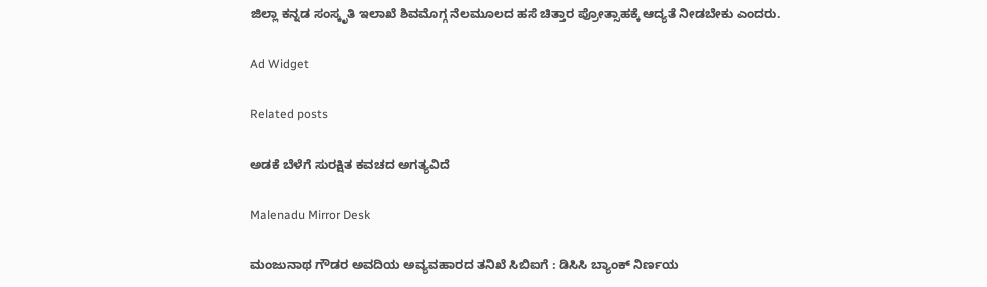ಜಿಲ್ಲಾ ಕನ್ನಡ ಸಂಸ್ಕೃತಿ ಇಲಾಖೆ ಶಿವಮೊಗ್ಗ ನೆಲಮೂಲದ ಹಸೆ ಚಿತ್ತಾರ ಪ್ರೋತ್ಸಾಹಕ್ಕೆ ಆದ್ಯತೆ ನೀಡಬೇಕು ಎಂದರು.

Ad Widget

Related posts

ಅಡಕೆ ಬೆಳೆಗೆ ಸುರಕ್ಷಿತ ಕವಚದ ಅಗತ್ಯವಿದೆ

Malenadu Mirror Desk

ಮಂಜುನಾಥ ಗೌಡರ ಅವದಿಯ ಅವ್ಯವಹಾರದ ತನಿಖೆ ಸಿಬಿಐಗೆ : ಡಿಸಿಸಿ ಬ್ಯಾಂಕ್ ನಿರ್ಣಯ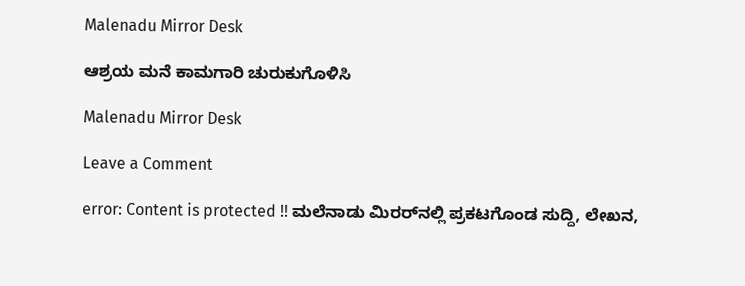Malenadu Mirror Desk

ಆಶ್ರಯ ಮನೆ ಕಾಮಗಾರಿ ಚುರುಕುಗೊಳಿಸಿ

Malenadu Mirror Desk

Leave a Comment

error: Content is protected !! ಮಲೆನಾಡು ಮಿರರ್‌ನಲ್ಲಿ ಪ್ರಕಟಗೊಂಡ ಸುದ್ದಿ, ಲೇಖನ,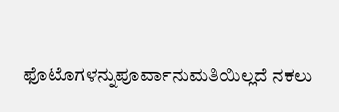ಫೊಟೊಗಳನ್ನುಪೂರ್ವಾನುಮತಿಯಿಲ್ಲದೆ ನಕಲು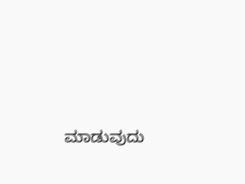ಮಾಡುವುದು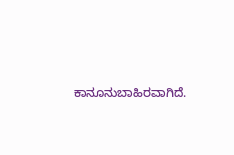ಕಾನೂನುಬಾಹಿರವಾಗಿದೆ.